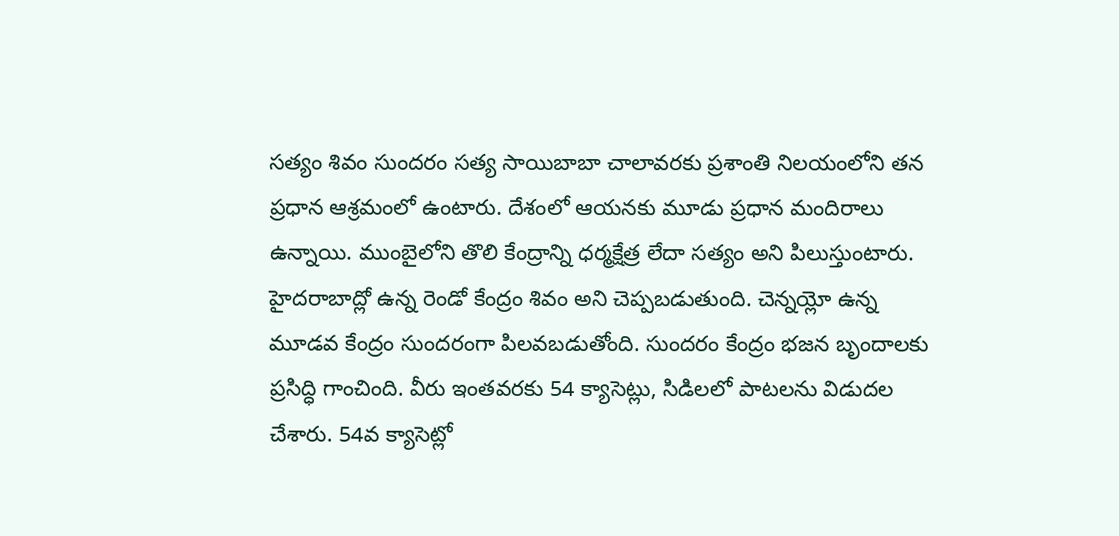సత్యం శివం సుందరం సత్య సాయిబాబా చాలావరకు ప్రశాంతి నిలయంలోని తన ప్రధాన ఆశ్రమంలో ఉంటారు. దేశంలో ఆయనకు మూడు ప్రధాన మందిరాలు ఉన్నాయి. ముంబైలోని తొలి కేంద్రాన్ని ధర్మక్షేత్ర లేదా సత్యం అని పిలుస్తుంటారు. హైదరాబాద్లో ఉన్న రెండో కేంద్రం శివం అని చెప్పబడుతుంది. చెన్నయ్లో ఉన్న మూడవ కేంద్రం సుందరంగా పిలవబడుతోంది. సుందరం కేంద్రం భజన బృందాలకు ప్రసిద్ధి గాంచింది. వీరు ఇంతవరకు 54 క్యాసెట్లు, సిడిలలో పాటలను విడుదల చేశారు. 54వ క్యాసెట్లో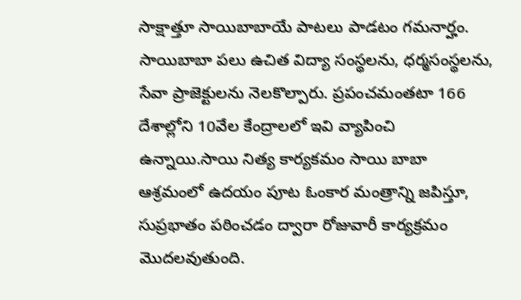సాక్షాత్తూ సాయిబాబాయే పాటలు పాడటం గమనార్హం. సాయిబాబా పలు ఉచిత విద్యా సంస్థలను, ధర్మసంస్థలను, సేవా ప్రాజెక్టులను నెలకొల్పారు. ప్రపంచమంతటా 166 దేశాల్లోని 10వేల కేంద్రాలలో ఇవి వ్యాపించి ఉన్నాయి.సాయి నిత్య కార్యకమం సాయి బాబా ఆశ్రమంలో ఉదయం పూట ఓంకార మంత్రాన్ని జపిస్తూ, సుప్రభాతం పఠించడం ద్వారా రోజువారీ కార్యక్రమం మొదలవుతుంది.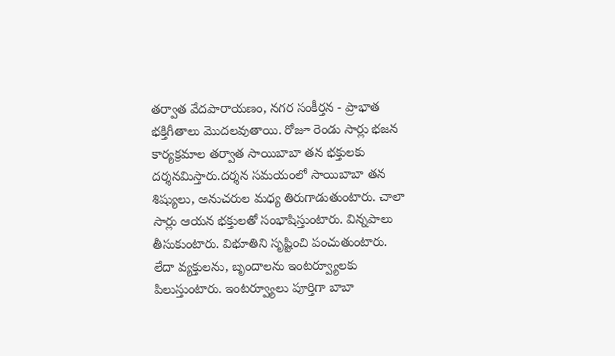తర్వాత వేదపారాయణం, నగర సంకీర్తన - ప్రాభాత భక్తిగీతాలు మొదలవుతాయి. రోజూ రెండు సార్లు భజన కార్యక్రమాల తర్వాత సాయిబాబా తన భక్తులకు దర్శనమిస్తారు.దర్శన సమయంలో సాయిబాబా తన శిష్యులు, అనుచరుల మధ్య తిరుగాడుతుంటారు. చాలా సార్లు ఆయన భక్తులతో సంభాషిస్తుంటారు. విన్నపాలు తీసుకుంటారు. విభూతిని సృష్టించి పంచుతుంటారు. లేదా వ్యక్తులను, బృందాలను ఇంటర్వ్యూలకు పిలుస్తుంటారు. ఇంటర్వ్యూలు పూర్తిగా బాబా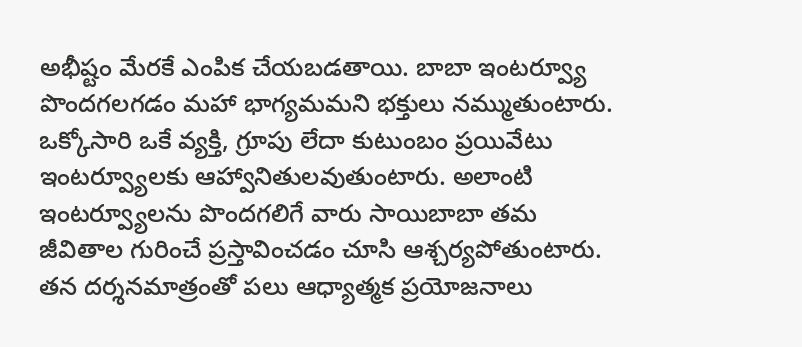అభీష్టం మేరకే ఎంపిక చేయబడతాయి. బాబా ఇంటర్వ్యూ పొందగలగడం మహా భాగ్యమమని భక్తులు నమ్ముతుంటారు. ఒక్కోసారి ఒకే వ్యక్తి, గ్రూపు లేదా కుటుంబం ప్రయివేటు ఇంటర్వ్యూలకు ఆహ్వానితులవుతుంటారు. అలాంటి ఇంటర్వ్యూలను పొందగలిగే వారు సాయిబాబా తమ జీవితాల గురించే ప్రస్తావించడం చూసి ఆశ్చర్యపోతుంటారు. తన దర్శనమాత్రంతో పలు ఆధ్యాత్మక ప్రయోజనాలు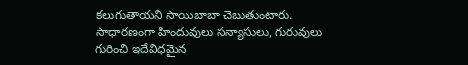కలుగుతాయని సాయిబాబా చెబుతుంటారు. సాధారణంగా హిందువులు సన్యాసులు, గురువులు గురించి ఇదేవిధమైన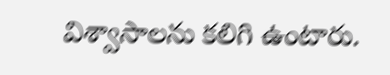విశ్వాసాలను కలిగి ఉంటారు.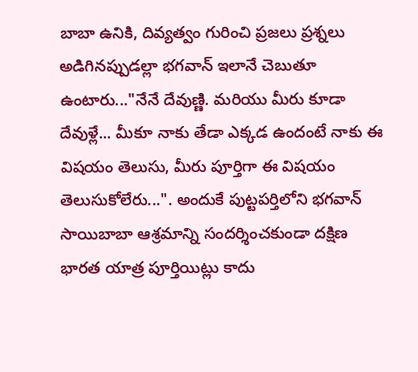బాబా ఉనికి, దివ్యత్వం గురించి ప్రజలు ప్రశ్నలు అడిగినప్పుడల్లా భగవాన్ ఇలానే చెబుతూ ఉంటారు..."నేనే దేవుణ్ణి. మరియు మీరు కూడా దేవుళ్లే... మీకూ నాకు తేడా ఎక్కడ ఉందంటే నాకు ఈ విషయం తెలుసు, మీరు పూర్తిగా ఈ విషయం తెలుసుకోలేరు...". అందుకే పుట్టపర్తిలోని భగవాన్ సాయిబాబా ఆశ్రమాన్ని సందర్శించకుండా దక్షిణ భారత యాత్ర పూర్తియిట్లు కాదు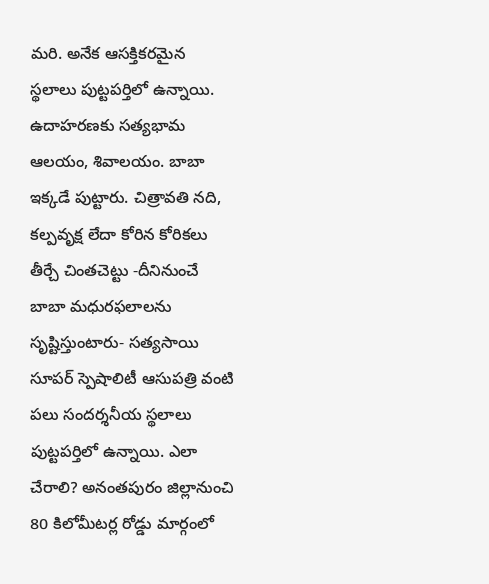మరి. అనేక ఆసక్తికరమైన స్థలాలు పుట్టపర్తిలో ఉన్నాయి. ఉదాహరణకు సత్యభామ ఆలయం, శివాలయం. బాబా ఇక్కడే పుట్టారు. చిత్రావతి నది, కల్పవృక్ష లేదా కోరిన కోరికలు తీర్చే చింతచెట్టు -దీనినుంచే బాబా మధురఫలాలను సృష్టిస్తుంటారు- సత్యసాయి సూపర్ స్పెషాలిటీ ఆసుపత్రి వంటి పలు సందర్శనీయ స్థలాలు పుట్టపర్తిలో ఉన్నాయి. ఎలా చేరాలి? అనంతపురం జిల్లానుంచి 80 కిలోమీటర్ల రోడ్డు మార్గంలో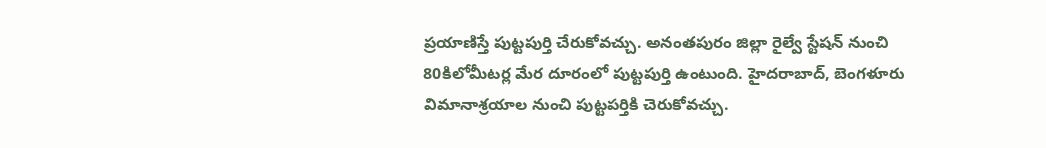ప్రయాణిస్తే పుట్టపుర్తి చేరుకోవచ్చు. అనంతపురం జిల్లా రైల్వే స్టేషన్ నుంచి 80కిలోమీటర్ల మేర దూరంలో పుట్టపుర్తి ఉంటుంది. హైదరాబాద్, బెంగళూరు విమానాశ్రయాల నుంచి పుట్టపర్తికి చెరుకోవచ్చు.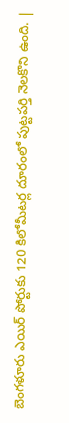బెంగళూరు ఎయిర్ పోర్టుకు 120 కిలోమీటర్ల దూరంలో పుట్టపర్తి నెలకొని ఉంది. |